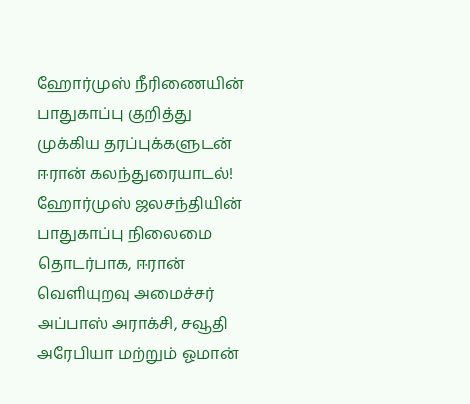ஹோர்முஸ் நீரிணையின் பாதுகாப்பு குறித்து முக்கிய தரப்புக்களுடன் ஈரான் கலந்துரையாடல்!
ஹோர்முஸ் ஜலசந்தியின் பாதுகாப்பு நிலைமை தொடர்பாக, ஈரான் வெளியுறவு அமைச்சர் அப்பாஸ் அராக்சி, சவூதி அரேபியா மற்றும் ஓமான்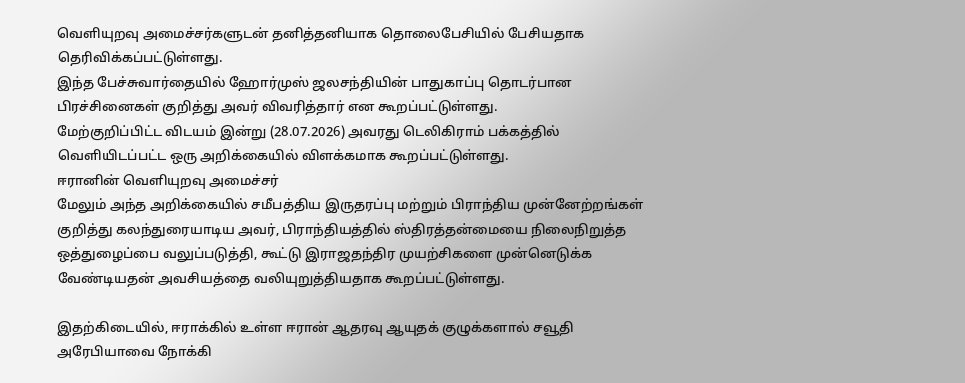வெளியுறவு அமைச்சர்களுடன் தனித்தனியாக தொலைபேசியில் பேசியதாக தெரிவிக்கப்பட்டுள்ளது.
இந்த பேச்சுவார்தையில் ஹோர்முஸ் ஜலசந்தியின் பாதுகாப்பு தொடர்பான பிரச்சினைகள் குறித்து அவர் விவரித்தார் என கூறப்பட்டுள்ளது.
மேற்குறிப்பிட்ட விடயம் இன்று (28.07.2026) அவரது டெலிகிராம் பக்கத்தில் வெளியிடப்பட்ட ஒரு அறிக்கையில் விளக்கமாக கூறப்பட்டுள்ளது.
ஈரானின் வெளியுறவு அமைச்சர்
மேலும் அந்த அறிக்கையில் சமீபத்திய இருதரப்பு மற்றும் பிராந்திய முன்னேற்றங்கள் குறித்து கலந்துரையாடிய அவர், பிராந்தியத்தில் ஸ்திரத்தன்மையை நிலைநிறுத்த ஒத்துழைப்பை வலுப்படுத்தி, கூட்டு இராஜதந்திர முயற்சிகளை முன்னெடுக்க வேண்டியதன் அவசியத்தை வலியுறுத்தியதாக கூறப்பட்டுள்ளது.

இதற்கிடையில், ஈராக்கில் உள்ள ஈரான் ஆதரவு ஆயுதக் குழுக்களால் சவூதி அரேபியாவை நோக்கி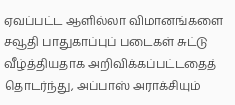ஏவப்பட்ட ஆளில்லா விமானங்களை சவூதி பாதுகாப்புப் படைகள் சுட்டு வீழ்த்தியதாக அறிவிக்கப்பட்டதைத் தொடர்ந்து, அப்பாஸ் அராக்சியும்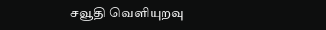சவூதி வெளியுறவு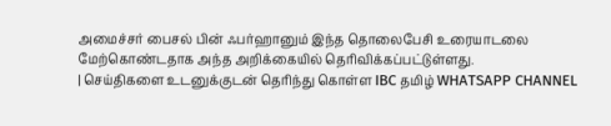அமைச்சர் பைசல் பின் ஃபர்ஹானும் இந்த தொலைபேசி உரையாடலை மேற்கொண்டதாக அந்த அறிக்கையில் தெரிவிக்கப்பட்டுள்ளது.
| செய்திகளை உடனுக்குடன் தெரிந்து கொள்ள IBC தமிழ் WHATSAPP CHANNEL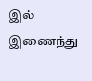இல் இணைந்து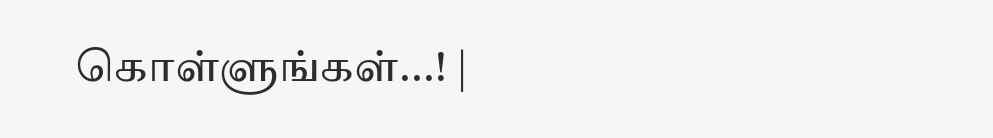கொள்ளுங்கள்...! |